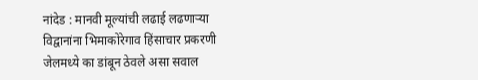नांदेड : मानवी मूल्यांची लढाई लढणाऱ्या विद्वानांना भिमाकोरेगाव हिंसाचार प्रकरणी जेलमध्ये का डांबून ठेवले असा सवाल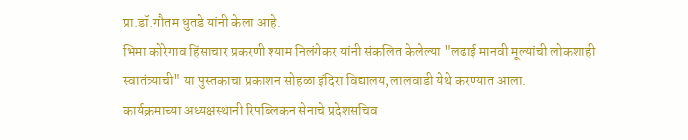प्रा.डॉ.गौतम धुतडे यांनी केला आहे.
भिमा कोरेगाव हिंसाचार प्रकरणी श्याम निलंगेकर यांनी संकलित केलेल्या "लढाई मानवी मूल्यांची लोकशाही स्वातंत्र्याची" या पुस्तकाचा प्रकाशन सोहळा इंदिरा विद्यालय,लालवाडी येथे करण्यात आला.
कार्यक्रमाच्या अध्यक्षस्थानी रिपब्लिकन सेनाचे प्रदेशसचिव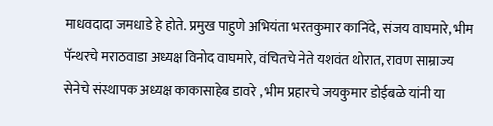माधवदादा जमधाडे हे होते. प्रमुख पाहुणे अभियंता भरतकुमार कानिंदे, संजय वाघमारे, भीम पॅन्थरचे मराठवाडा अध्यक्ष विनोद वाघमारे, वंचितचे नेते यशवंत थोरात, रावण साम्राज्य सेनेचे संस्थापक अध्यक्ष काकासाहेब डावरे , भीम प्रहारचे जयकुमार डोईबळे यांनी या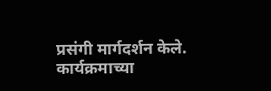प्रसंगी मार्गदर्शन केले.
कार्यक्रमाच्या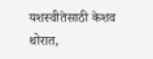यशस्वीतेसाठी केशव थोरात,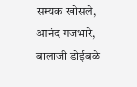सम्यक खोसले, आनंद गजभारे, बालाजी डोईबळे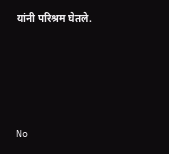यांनी परिश्रम घेतले.




No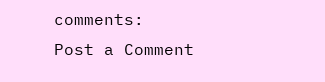comments:
Post a Comment